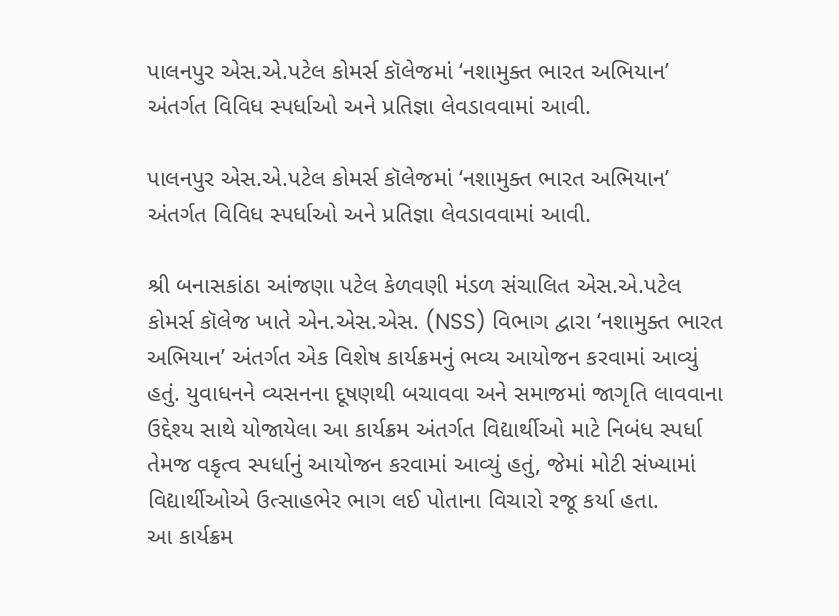પાલનપુર એસ.એ.પટેલ કોમર્સ કૉલેજમાં ‘નશામુક્ત ભારત અભિયાન’ અંતર્ગત વિવિધ સ્પર્ધાઓ અને પ્રતિજ્ઞા લેવડાવવામાં આવી.

પાલનપુર એસ.એ.પટેલ કોમર્સ કૉલેજમાં ‘નશામુક્ત ભારત અભિયાન’ અંતર્ગત વિવિધ સ્પર્ધાઓ અને પ્રતિજ્ઞા લેવડાવવામાં આવી.

શ્રી બનાસકાંઠા આંજણા પટેલ કેળવણી મંડળ સંચાલિત એસ.એ.પટેલ કોમર્સ કૉલેજ ખાતે એન.એસ.એસ. (NSS) વિભાગ દ્વારા ‘નશામુક્ત ભારત અભિયાન’ અંતર્ગત એક વિશેષ કાર્યક્રમનું ભવ્ય આયોજન કરવામાં આવ્યું હતું. યુવાધનને વ્યસનના દૂષણથી બચાવવા અને સમાજમાં જાગૃતિ લાવવાના ઉદ્દેશ્ય સાથે યોજાયેલા આ કાર્યક્રમ અંતર્ગત વિદ્યાર્થીઓ માટે નિબંધ સ્પર્ધા તેમજ વકૃત્વ સ્પર્ધાનું આયોજન કરવામાં આવ્યું હતું, જેમાં મોટી સંખ્યામાં વિદ્યાર્થીઓએ ઉત્સાહભેર ભાગ લઈ પોતાના વિચારો રજૂ કર્યા હતા.
આ કાર્યક્રમ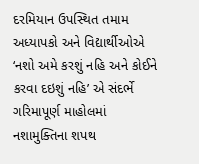દરમિયાન ઉપસ્થિત તમામ અધ્યાપકો અને વિદ્યાર્થીઓએ ‘નશો અમે કરશું નહિ અને કોઈને કરવા દઇશું નહિ’ એ સંદર્ભે ગરિમાપૂર્ણ માહોલમાં નશામુક્તિના શપથ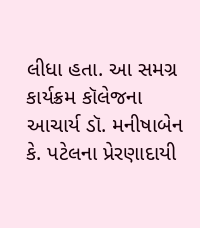લીધા હતા. આ સમગ્ર કાર્યક્રમ કૉલેજના આચાર્ય ડૉ. મનીષાબેન કે. પટેલના પ્રેરણાદાયી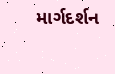માર્ગદર્શન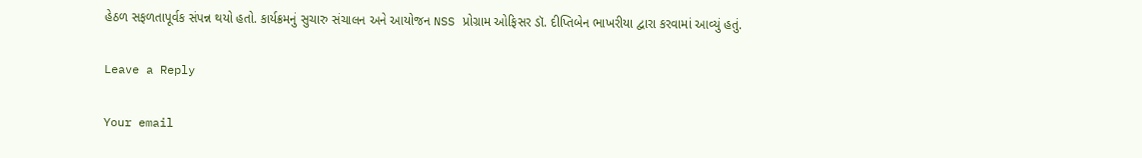હેઠળ સફળતાપૂર્વક સંપન્ન થયો હતો. કાર્યક્રમનું સુચારુ સંચાલન અને આયોજન NSS પ્રોગ્રામ ઓફિસર ડૉ. દીપ્તિબેન ભાખરીયા દ્વારા કરવામાં આવ્યું હતું.

Leave a Reply

Your email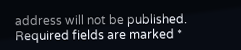address will not be published. Required fields are marked *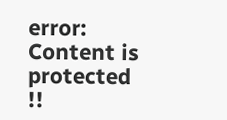error: Content is protected !!